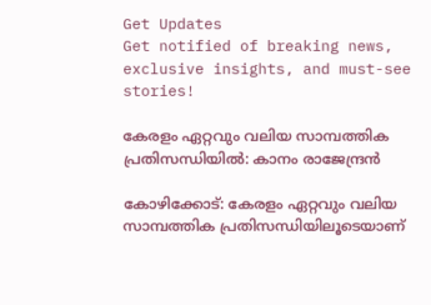Get Updates
Get notified of breaking news, exclusive insights, and must-see stories!

കേരളം ഏറ്റവും വലിയ സാമ്പത്തിക പ്രതിസന്ധിയില്‍: കാനം രാജേന്ദ്രന്‍

കോഴിക്കോട്: കേരളം ഏറ്റവും വലിയ സാമ്പത്തിക പ്രതിസന്ധിയിലൂടെയാണ്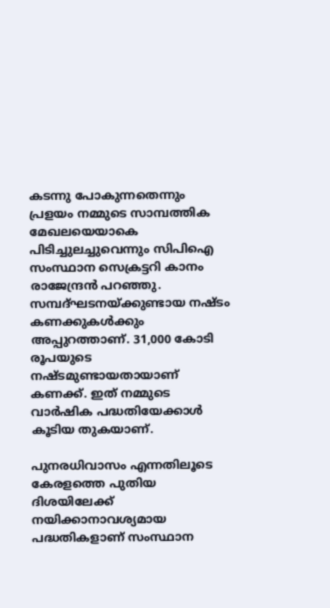കടന്നു പോകുന്നതെന്നും പ്രളയം നമ്മുടെ സാമ്പത്തിക മേഖലയെയാകെ പിടിച്ചുലച്ചുവെന്നും സിപിഐ സംസ്ഥാന സെക്രട്ടറി കാനം രാജേന്ദ്രന്‍ പറഞ്ഞു. സമ്പദ്ഘടനയ്ക്കുണ്ടായ നഷ്ടം കണക്കുകള്‍ക്കും അപ്പുറത്താണ്. 31,000 കോടി രൂപയുടെ നഷ്ടമുണ്ടായതായാണ് കണക്ക്. ഇത് നമ്മുടെ വാര്‍ഷിക പദ്ധതിയേക്കാള്‍ കൂടിയ തുകയാണ്.

പുനരധിവാസം എന്നതിലൂടെ കേരളത്തെ പുതിയ ദിശയിലേക്ക് നയിക്കാനാവശ്യമായ പദ്ധതികളാണ് സംസ്ഥാന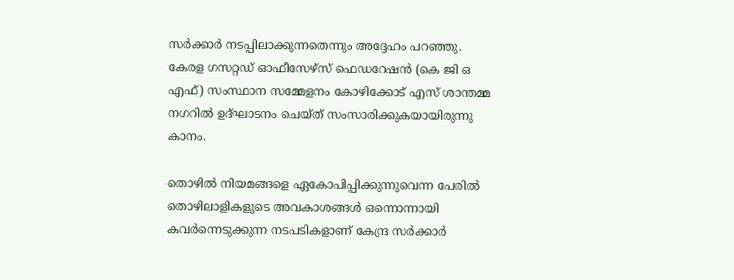സര്‍ക്കാര്‍ നടപ്പിലാക്കുന്നതെന്നും അദ്ദേഹം പറഞ്ഞു. കേരള ഗസറ്റഡ് ഓഫീസേഴ്‌സ് ഫെഡറേഷന്‍ (കെ ജി ഒ എഫ്) സംസ്ഥാന സമ്മേളനം കോഴിക്കോട് എസ് ശാന്തമ്മ നഗറില്‍ ഉദ്ഘാടനം ചെയ്ത് സംസാരിക്കുകയായിരുന്നു കാനം.

തൊഴില്‍ നിയമങ്ങളെ ഏകോപിപ്പിക്കുന്നുവെന്ന പേരില്‍ തൊഴിലാളികളുടെ അവകാശങ്ങള്‍ ഒന്നൊന്നായി കവര്‍ന്നെടുക്കുന്ന നടപടികളാണ് കേന്ദ്ര സര്‍ക്കാര്‍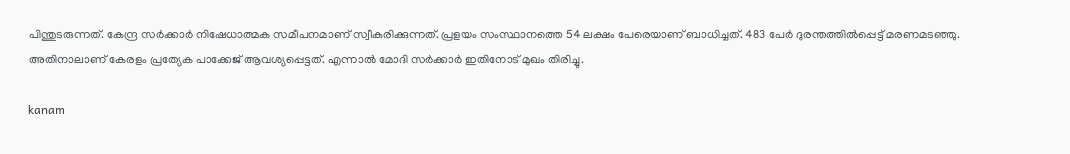പിന്തുടരുന്നത്. കേന്ദ്ര സര്‍ക്കാര്‍ നിഷേധാത്മക സമീപനമാണ് സ്വീകരിക്കുന്നത്. പ്രളയം സംസ്ഥാനത്തെ 54 ലക്ഷം പേരെയാണ് ബാധിച്ചത്. 483 പേര്‍ ദുരന്തത്തില്‍പ്പെട്ട് മരണമടഞ്ഞു. അതിനാലാണ് കേരളം പ്രത്യേക പാക്കേജ് ആവശ്യപ്പെട്ടത്. എന്നാല്‍ മോദി സര്‍ക്കാര്‍ ഇതിനോട് മുഖം തിരിച്ചു.

kanam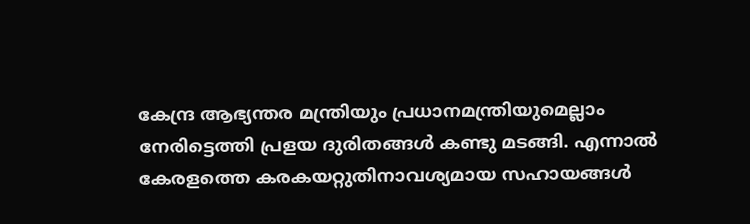കേന്ദ്ര ആഭ്യന്തര മന്ത്രിയും പ്രധാനമന്ത്രിയുമെല്ലാം നേരിട്ടെത്തി പ്രളയ ദുരിതങ്ങള്‍ കണ്ടു മടങ്ങി. എന്നാല്‍ കേരളത്തെ കരകയറ്റുതിനാവശ്യമായ സഹായങ്ങള്‍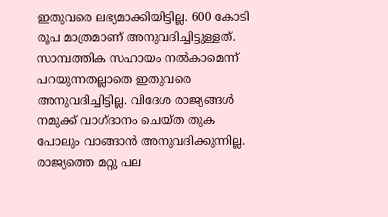ഇതുവരെ ലഭ്യമാക്കിയിട്ടില്ല. 600 കോടി രൂപ മാത്രമാണ് അനുവദിച്ചിട്ടുള്ളത്. സാമ്പത്തിക സഹായം നല്‍കാമെന്ന് പറയുന്നതല്ലാതെ ഇതുവരെ അനുവദിച്ചിട്ടില്ല. വിദേശ രാജ്യങ്ങള്‍ നമുക്ക് വാഗ്ദാനം ചെയ്ത തുക പോലും വാങ്ങാന്‍ അനുവദിക്കുന്നില്ല. രാജ്യത്തെ മറ്റു പല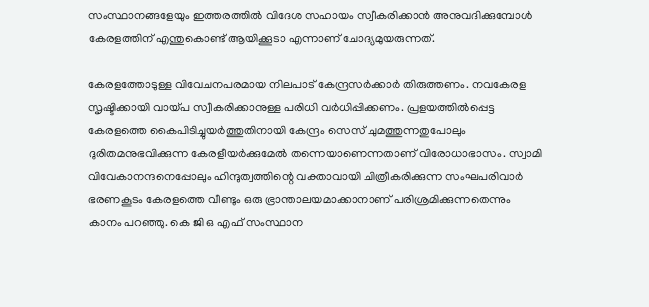സംസ്ഥാനങ്ങളേയും ഇത്തരത്തില്‍ വിദേശ സഹായം സ്വീകരിക്കാന്‍ അനുവദിക്കുമ്പോള്‍ കേരളത്തിന് എന്തുകൊണ്ട് ആയിക്കൂടാ എന്നാണ് ചോദ്യമുയരുന്നത്.

കേരളത്തോടുള്ള വിവേചനപരമായ നിലപാട് കേന്ദ്രസര്‍ക്കാര്‍ തിരുത്തണം. നവകേരള സൃഷ്ടിക്കായി വായ്പ സ്വീകരിക്കാനുള്ള പരിധി വര്‍ധിപ്പിക്കണം. പ്രളയത്തില്‍പ്പെട്ട കേരളത്തെ കൈപിടിച്ചുയര്‍ത്തുതിനായി കേന്ദ്രം സെസ് ചുമത്തുന്നതുപോലും ദുരിതമനുഭവിക്കുന്ന കേരളീയര്‍ക്കുമേല്‍ തന്നെയാണെന്നതാണ് വിരോധാഭാസം. സ്വാമി വിവേകാനന്ദനെപ്പോലും ഹിന്ദുത്വത്തിന്റെ വക്താവായി ചിത്രീകരിക്കുന്ന സംഘപരിവാര്‍ ഭരണകൂടം കേരളത്തെ വീണ്ടും ഒരു ഭ്രാന്താലയമാക്കാനാണ് പരിശ്രമിക്കുന്നതെന്നും കാനം പറഞ്ഞു. കെ ജി ഒ എഫ് സംസ്ഥാന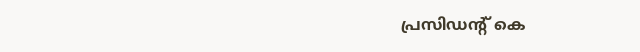പ്രസിഡന്റ് കെ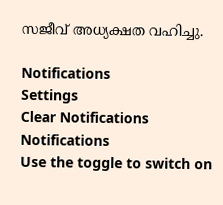സജീവ് അധ്യക്ഷത വഹിച്ചു.

Notifications
Settings
Clear Notifications
Notifications
Use the toggle to switch on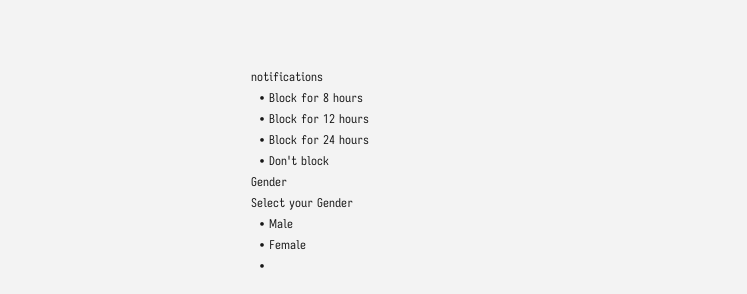notifications
  • Block for 8 hours
  • Block for 12 hours
  • Block for 24 hours
  • Don't block
Gender
Select your Gender
  • Male
  • Female
  •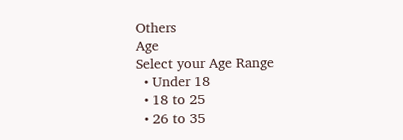Others
Age
Select your Age Range
  • Under 18
  • 18 to 25
  • 26 to 35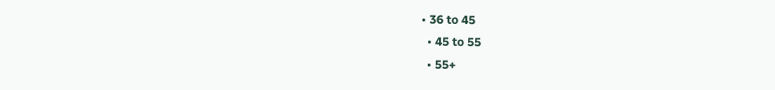• 36 to 45
  • 45 to 55
  • 55+